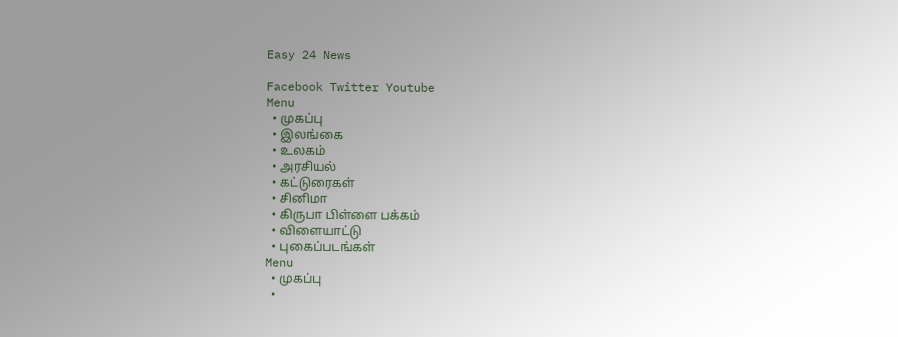Easy 24 News

Facebook Twitter Youtube
Menu
  • முகப்பு
  • இலங்கை
  • உலகம்
  • அரசியல்
  • கட்டுரைகள்
  • சினிமா
  • கிருபா பிள்ளை பக்கம்
  • விளையாட்டு
  • புகைப்படங்கள்
Menu
  • முகப்பு
  •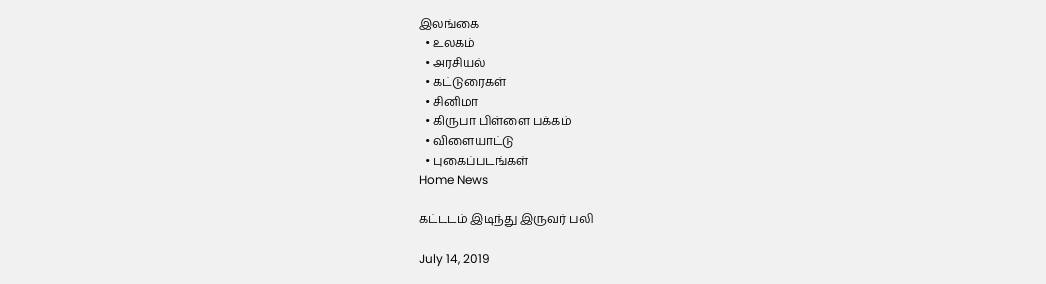இலங்கை
  • உலகம்
  • அரசியல்
  • கட்டுரைகள்
  • சினிமா
  • கிருபா பிள்ளை பக்கம்
  • விளையாட்டு
  • புகைப்படங்கள்
Home News

கட்டடம் இடிந்து இருவர் பலி

July 14, 2019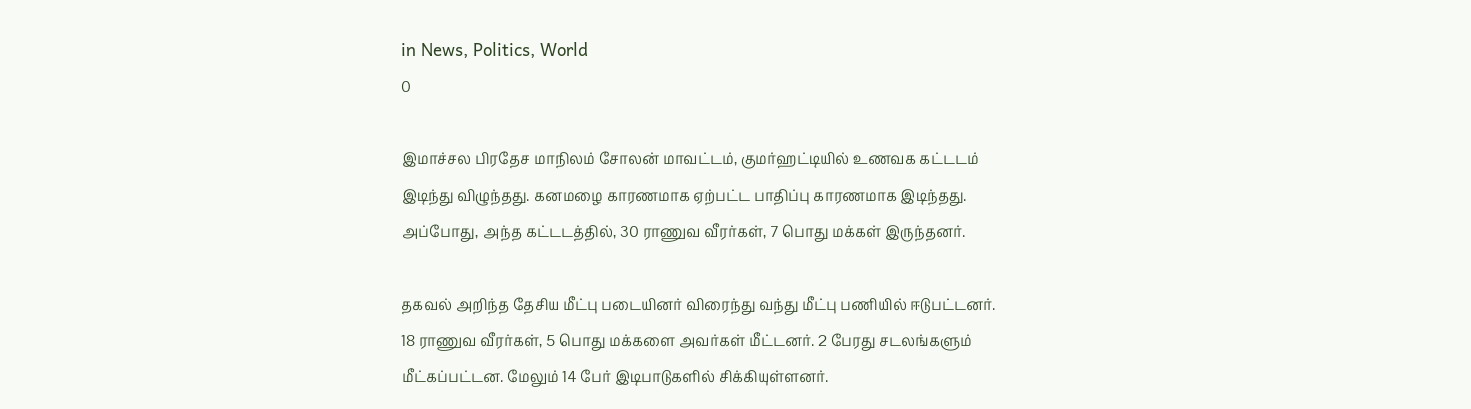in News, Politics, World
0

இமாச்சல பிரதேச மாநிலம் சோலன் மாவட்டம், குமர்ஹட்டியில் உணவக கட்டடம் இடிந்து விழுந்தது. கனமழை காரணமாக ஏற்பட்ட பாதிப்பு காரணமாக இடிந்தது. அப்போது, அந்த கட்டடத்தில், 30 ராணுவ வீரர்கள், 7 பொது மக்கள் இருந்தனர்.

தகவல் அறிந்த தேசிய மீட்பு படையினர் விரைந்து வந்து மீட்பு பணியில் ஈடுபட்டனர். 18 ராணுவ வீரர்கள், 5 பொது மக்களை அவர்கள் மீட்டனர். 2 பேரது சடலங்களும் மீட்கப்பட்டன. மேலும் 14 பேர் இடிபாடுகளில் சிக்கியுள்ளனர்.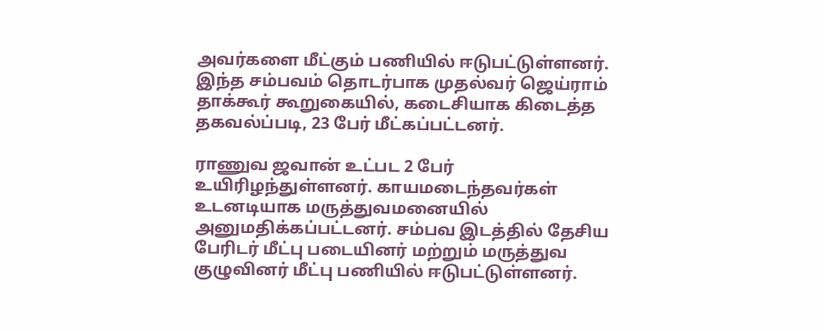அவர்களை மீட்கும் பணியில் ஈடுபட்டுள்ளனர். இந்த சம்பவம் தொடர்பாக முதல்வர் ஜெய்ராம் தாக்கூர் கூறுகையில், கடைசியாக கிடைத்த தகவல்ப்படி, 23 பேர் மீட்கப்பட்டனர்.

ராணுவ ஜவான் உட்பட 2 பேர் உயிரிழந்துள்ளனர். காயமடைந்தவர்கள் உடனடியாக மருத்துவமனையில் அனுமதிக்கப்பட்டனர். சம்பவ இடத்தில் தேசிய பேரிடர் மீட்பு படையினர் மற்றும் மருத்துவ குழுவினர் மீட்பு பணியில் ஈடுபட்டுள்ளனர்.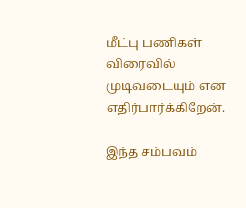மீட்பு பணிகள் விரைவில் முடிவடையும் என எதிர்பார்க்கிறேன்.

இந்த சம்பவம்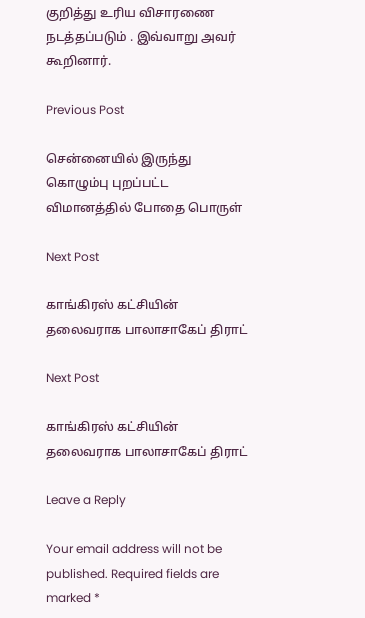குறித்து உரிய விசாரணை நடத்தப்படும் . இவ்வாறு அவர் கூறினார்.

Previous Post

சென்னையில் இருந்து கொழும்பு புறப்பட்ட விமானத்தில் போதை பொருள்

Next Post

காங்கிரஸ் கட்சியின் தலைவராக பாலாசாகேப் திராட்

Next Post

காங்கிரஸ் கட்சியின் தலைவராக பாலாசாகேப் திராட்

Leave a Reply

Your email address will not be published. Required fields are marked *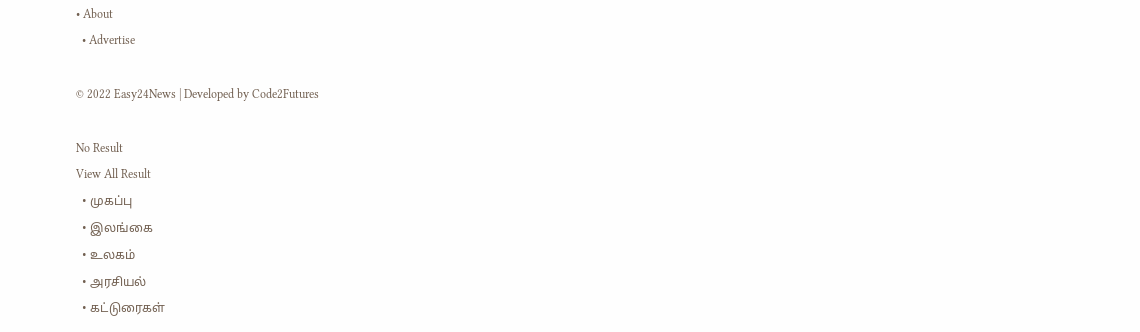• About
  • Advertise

© 2022 Easy24News | Developed by Code2Futures

No Result
View All Result
  • முகப்பு
  • இலங்கை
  • உலகம்
  • அரசியல்
  • கட்டுரைகள்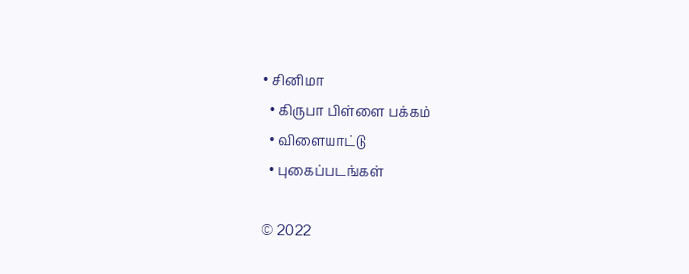• சினிமா
  • கிருபா பிள்ளை பக்கம்
  • விளையாட்டு
  • புகைப்படங்கள்

© 2022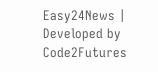Easy24News | Developed by Code2Futures